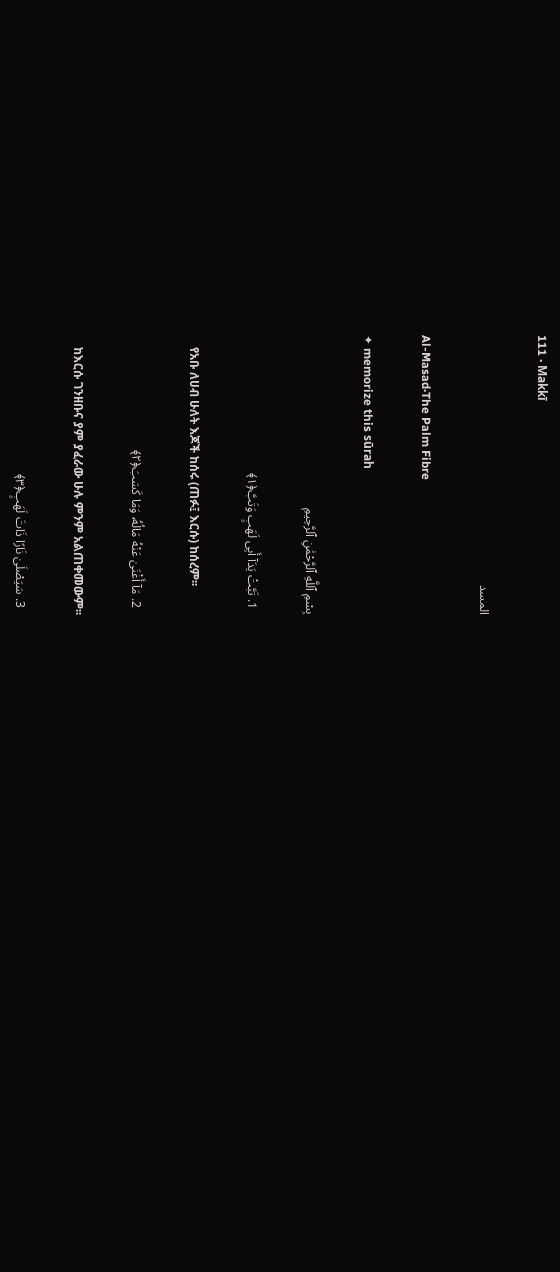111 · Makkī

المسد

Al-Masad·The Palm Fibre

✦ memorize this sūrah

بِسْمِ ٱللَّهِ ٱلرَّحْمَٰنِ ٱلرَّحِيمِ

  1. تَبَّتْ يَدَآ أَبِى لَهَبٍ وَتَبَّ﴿١﴾

    የአቡ ለሀብ ሁለት እጆች ከሰሩ (ጠፉ፤ እርሱ) ከሰረም፡፡

  2. مَآ أَغْنَىٰ عَنْهُ مَالُهُۥ وَمَا كَسَبَ﴿٢﴾

    ከእርሱ ገንዘቡና ያም ያፈራው ሁሉ ምንም አልጠቀመውም፡፡

  3. سَيَصْلَىٰ نَارًا ذَاتَ لَهَبٍ﴿٣﴾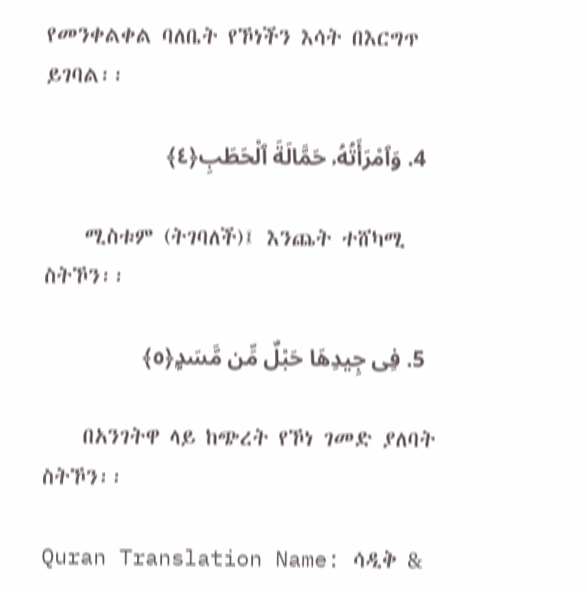የመንቀልቀል ባለቤት የኾነችን እሳት በእርግጥ ይገባል፡፡

  4. وَٱمْرَأَتُهُۥ حَمَّالَةَ ٱلْحَطَبِ﴿٤﴾

    ሚስቱም (ትገባለች)፤ እንጨት ተሸካሚ ስትኾን፡፡

  5. فِى جِيدِهَا حَبْلٌ مِّن مَّسَدٍۭ﴿٥﴾

    በአንገትዋ ላይ ከጭረት የኾነ ገመድ ያለባት ስትኾን፡፡

Quran Translation Name: ሳዲቅ &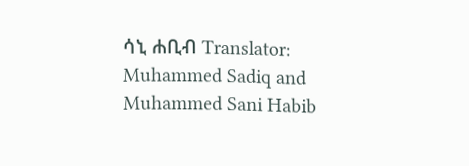ሳኒ ሐቢብ Translator: Muhammed Sadiq and Muhammed Sani Habib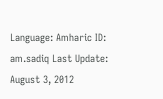Language: Amharic ID: am.sadiq Last Update: August 3, 2012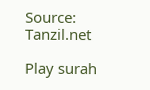Source: Tanzil.net

Play surah